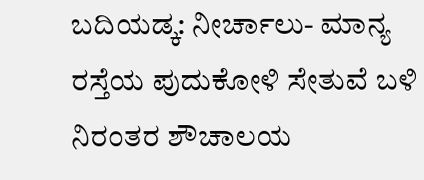ಬದಿಯಡ್ಕ: ನೀರ್ಚಾಲು- ಮಾನ್ಯ ರಸ್ತೆಯ ಪುದುಕೋಳಿ ಸೇತುವೆ ಬಳಿ ನಿರಂತರ ಶೌಚಾಲಯ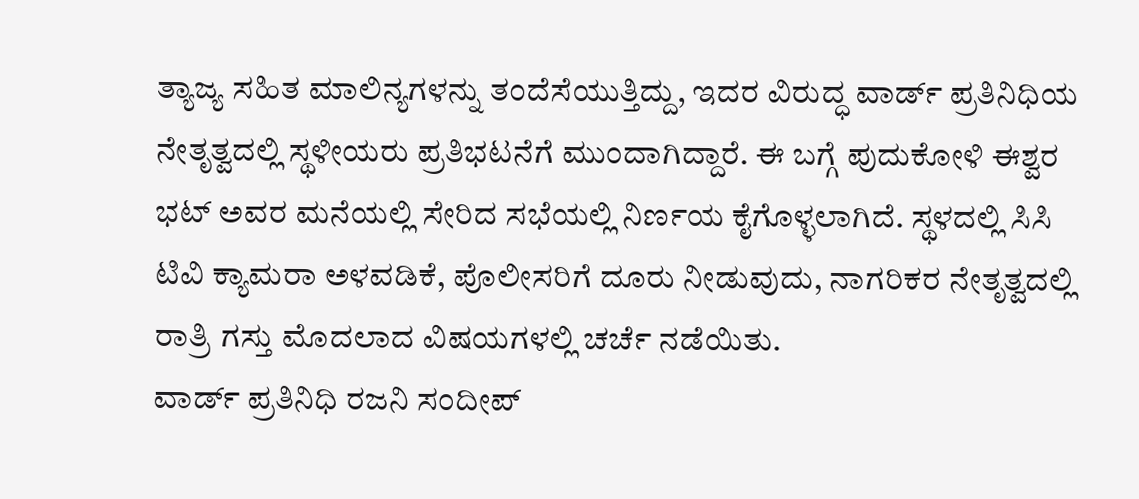ತ್ಯಾಜ್ಯ ಸಹಿತ ಮಾಲಿನ್ಯಗಳನ್ನು ತಂದೆಸೆಯುತ್ತಿದ್ದು, ಇದರ ವಿರುದ್ಧ ವಾರ್ಡ್ ಪ್ರತಿನಿಧಿಯ ನೇತೃತ್ವದಲ್ಲಿ ಸ್ಥಳೀಯರು ಪ್ರತಿಭಟನೆಗೆ ಮುಂದಾಗಿದ್ದಾರೆ. ಈ ಬಗ್ಗೆ ಪುದುಕೋಳಿ ಈಶ್ವರ ಭಟ್ ಅವರ ಮನೆಯಲ್ಲಿ ಸೇರಿದ ಸಭೆಯಲ್ಲಿ ನಿರ್ಣಯ ಕೈಗೊಳ್ಳಲಾಗಿದೆ. ಸ್ಥಳದಲ್ಲಿ ಸಿಸಿ ಟಿವಿ ಕ್ಯಾಮರಾ ಅಳವಡಿಕೆ, ಪೊಲೀಸರಿಗೆ ದೂರು ನೀಡುವುದು, ನಾಗರಿಕರ ನೇತೃತ್ವದಲ್ಲಿ ರಾತ್ರಿ ಗಸ್ತು ಮೊದಲಾದ ವಿಷಯಗಳಲ್ಲಿ ಚರ್ಚೆ ನಡೆಯಿತು.
ವಾರ್ಡ್ ಪ್ರತಿನಿಧಿ ರಜನಿ ಸಂದೀಪ್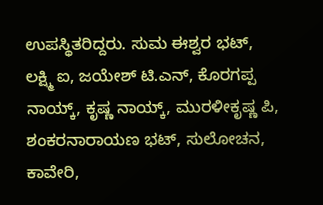ಉಪಸ್ಥಿತರಿದ್ದರು. ಸುಮ ಈಶ್ವರ ಭಟ್, ಲಕ್ಷ್ಮಿ ಐ, ಜಯೇಶ್ ಟಿ.ಎನ್, ಕೊರಗಪ್ಪ ನಾಯ್ಕ್, ಕೃಷ್ಣ ನಾಯ್ಕ್, ಮುರಳೀಕೃಷ್ಣ ಪಿ, ಶಂಕರನಾರಾಯಣ ಭಟ್, ಸುಲೋಚನ, ಕಾವೇರಿ,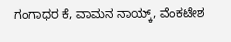ಗಂಗಾಧರ ಕೆ, ವಾಮನ ನಾಯ್ಕ್, ವೆಂಕಟೇಶ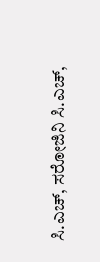ಸಿ.ಎಚ್, ಸರೋಜಿನಿ ಸಿ.ಎಚ್,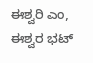ಈಶ್ವರಿ ಎಂ, ಈಶ್ವರ ಭಟ್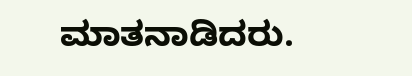ಮಾತನಾಡಿದರು.